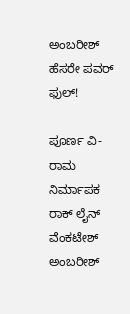ಅಂಬರೀಶ್ ಹೆಸರೇ ಪವರ್ ಫುಲ್!

ಪೂರ್ಣ ವಿ-ರಾಮ
ನಿರ್ಮಾಪಕ ರಾಕ್ ಲೈನ್ ವೆಂಕಟೇಶ್ ಅಂಬರೀಶ್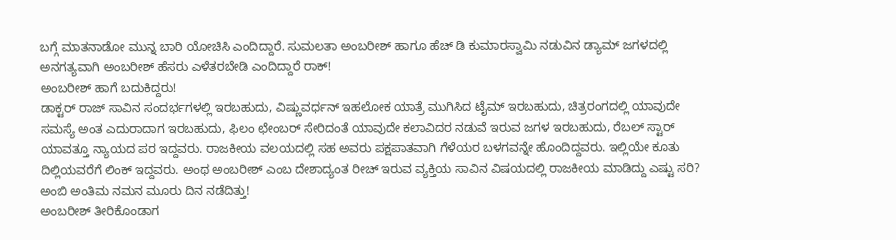ಬಗ್ಗೆ ಮಾತನಾಡೋ ಮುನ್ನ ಬಾರಿ ಯೋಚಿಸಿ ಎಂದಿದ್ದಾರೆ. ಸುಮಲತಾ ಅಂಬರೀಶ್ ಹಾಗೂ ಹೆಚ್ ಡಿ ಕುಮಾರಸ್ವಾಮಿ ನಡುವಿನ ಡ್ಯಾಮ್ ಜಗಳದಲ್ಲಿ ಅನಗತ್ಯವಾಗಿ ಅಂಬರೀಶ್ ಹೆಸರು ಎಳೆತರಬೇಡಿ ಎಂದಿದ್ದಾರೆ ರಾಕ್!
ಅಂಬರೀಶ್ ಹಾಗೆ ಬದುಕಿದ್ದರು!
ಡಾಕ್ಟರ್ ರಾಜ್ ಸಾವಿನ ಸಂದರ್ಭಗಳಲ್ಲಿ ಇರಬಹುದು, ವಿಷ್ಣುವರ್ಧನ್ ಇಹಲೋಕ ಯಾತ್ರೆ ಮುಗಿಸಿದ ಟೈಮ್ ಇರಬಹುದು, ಚಿತ್ರರಂಗದಲ್ಲಿ ಯಾವುದೇ ಸಮಸ್ಯೆ ಅಂತ ಎದುರಾದಾಗ ಇರಬಹುದು, ಫಿಲಂ ಛೇಂಬರ್ ಸೇರಿದಂತೆ ಯಾವುದೇ ಕಲಾವಿದರ ನಡುವೆ ಇರುವ ಜಗಳ ಇರಬಹುದು, ರೆಬಲ್ ಸ್ಟಾರ್ ಯಾವತ್ತೂ ನ್ಯಾಯದ ಪರ ಇದ್ದವರು. ರಾಜಕೀಯ ವಲಯದಲ್ಲಿ ಸಹ ಅವರು ಪಕ್ಷಪಾತವಾಗಿ ಗೆಳೆಯರ ಬಳಗವನ್ನೇ ಹೊಂದಿದ್ದವರು. ಇಲ್ಲಿಯೇ ಕೂತು ದಿಲ್ಲಿಯವರೆಗೆ ಲಿಂಕ್ ಇದ್ದವರು. ಅಂಥ ಅಂಬರೀಶ್ ಎಂಬ ದೇಶಾದ್ಯಂತ ರೀಚ್ ಇರುವ ವ್ಯಕ್ತಿಯ ಸಾವಿನ ವಿಷಯದಲ್ಲಿ ರಾಜಕೀಯ ಮಾಡಿದ್ದು ಎಷ್ಟು ಸರಿ?
ಅಂಬಿ ಅಂತಿಮ ನಮನ ಮೂರು ದಿನ ನಡೆದಿತ್ತು!
ಅಂಬರೀಶ್ ತೀರಿಕೊಂಡಾಗ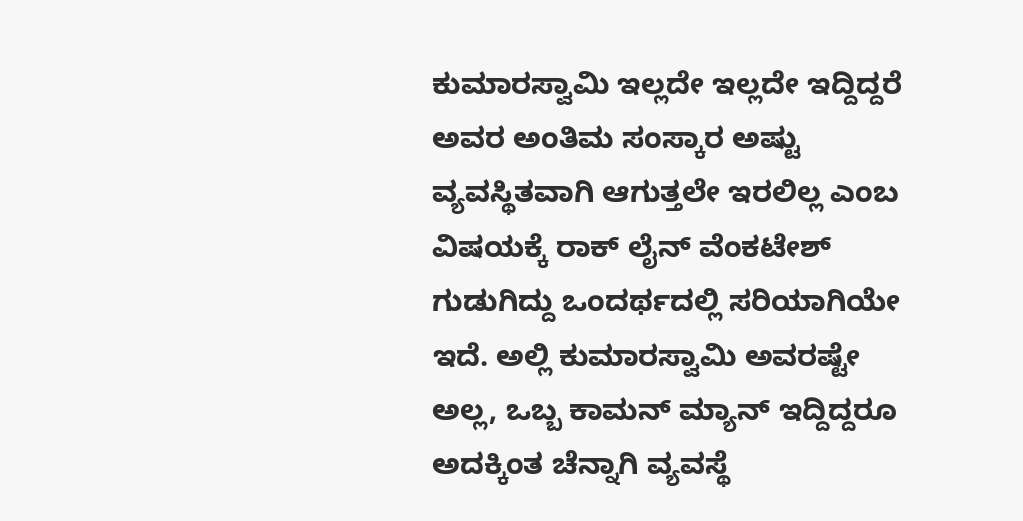ಕುಮಾರಸ್ವಾಮಿ ಇಲ್ಲದೇ ಇಲ್ಲದೇ ಇದ್ದಿದ್ದರೆ ಅವರ ಅಂತಿಮ ಸಂಸ್ಕಾರ ಅಷ್ಟು ವ್ಯವಸ್ಥಿತವಾಗಿ ಆಗುತ್ತಲೇ ಇರಲಿಲ್ಲ ಎಂಬ ವಿಷಯಕ್ಕೆ ರಾಕ್ ಲೈನ್ ವೆಂಕಟೇಶ್ ಗುಡುಗಿದ್ದು ಒಂದರ್ಥದಲ್ಲಿ ಸರಿಯಾಗಿಯೇ ಇದೆ. ಅಲ್ಲಿ ಕುಮಾರಸ್ವಾಮಿ ಅವರಷ್ಟೇ ಅಲ್ಲ, ಒಬ್ಬ ಕಾಮನ್ ಮ್ಯಾನ್ ಇದ್ದಿದ್ದರೂ ಅದಕ್ಕಿಂತ ಚೆನ್ನಾಗಿ ವ್ಯವಸ್ಥೆ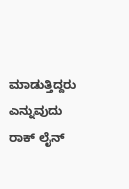ಮಾಡುತ್ತಿದ್ದರು ಎನ್ನುವುದು ರಾಕ್ ಲೈನ್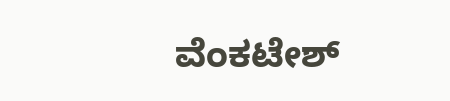ವೆಂಕಟೇಶ್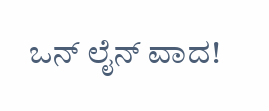ಒನ್ ಲೈನ್ ವಾದ!